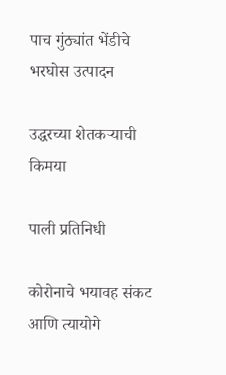पाच गुंठ्यांत भेंडीचे भरघोस उत्पादन

उद्धरच्या शेतकर्‍याची किमया

पाली प्रतिनिधी

कोरोनाचे भयावह संकट आणि त्यायोगे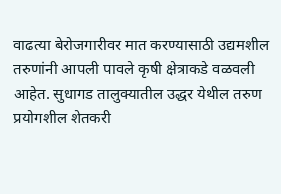वाढत्या बेरोजगारीवर मात करण्यासाठी उद्यमशील तरुणांनी आपली पावले कृषी क्षेत्राकडे वळवली आहेत. सुधागड तालुक्यातील उद्धर येथील तरुण प्रयोगशील शेतकरी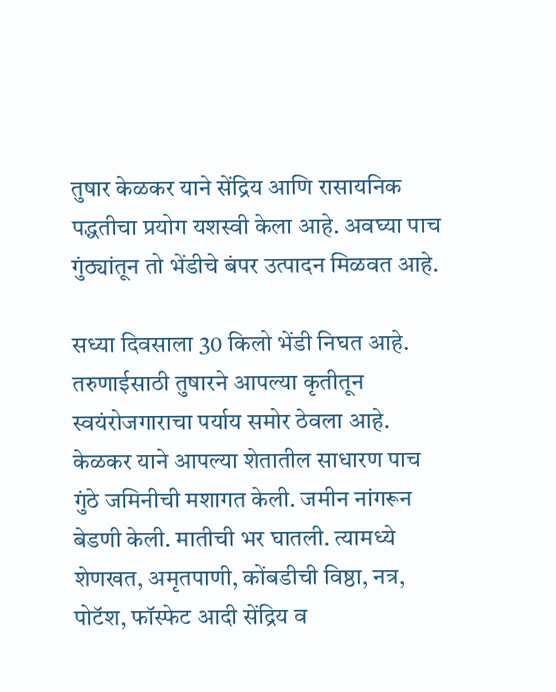तुषार केळकर याने सेंद्रिय आणि रासायनिक पद्धतीचा प्रयोग यशस्वी केला आहे. अवघ्या पाच गुंठ्यांतून तो भेंडीचे बंपर उत्पादन मिळवत आहे.

सध्या दिवसाला 30 किलो भेंडी निघत आहे. तरुणाईसाठी तुषारने आपल्या कृतीतून स्वयंरोजगाराचा पर्याय समोर ठेवला आहे. केळकर याने आपल्या शेतातील साधारण पाच गुंठे जमिनीची मशागत केली. जमीन नांगरून बेडणी केली. मातीची भर घातली. त्यामध्ये शेणखत, अमृतपाणी, कोंबडीची विष्ठा, नत्र, पोटॅश, फॉस्फेट आदी सेंद्रिय व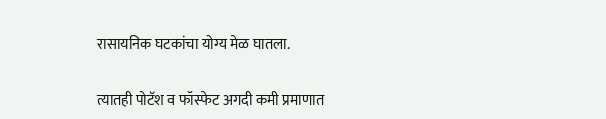रासायनिक घटकांचा योग्य मेळ घातला.

त्यातही पोटॅश व फॉस्फेट अगदी कमी प्रमाणात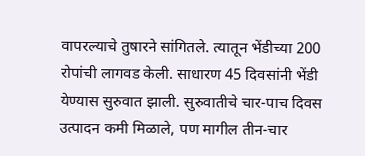वापरल्याचे तुषारने सांगितले. त्यातून भेंडीच्या 200 रोपांची लागवड केली. साधारण 45 दिवसांनी भेंडी येण्यास सुरुवात झाली. सुरुवातीचे चार-पाच दिवस उत्पादन कमी मिळाले, पण मागील तीन-चार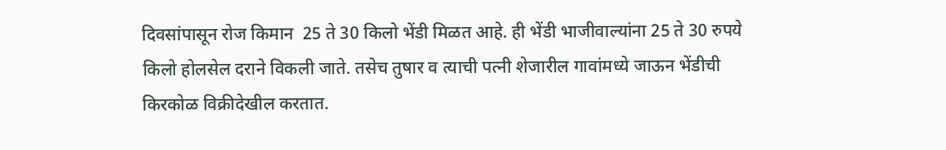दिवसांपासून रोज किमान  25 ते 30 किलो भेंडी मिळत आहे. ही भेंडी भाजीवाल्यांना 25 ते 30 रुपये किलो होलसेल दराने विकली जाते. तसेच तुषार व त्याची पत्नी शेजारील गावांमध्ये जाऊन भेंडीची किरकोळ विक्रीदेखील करतात.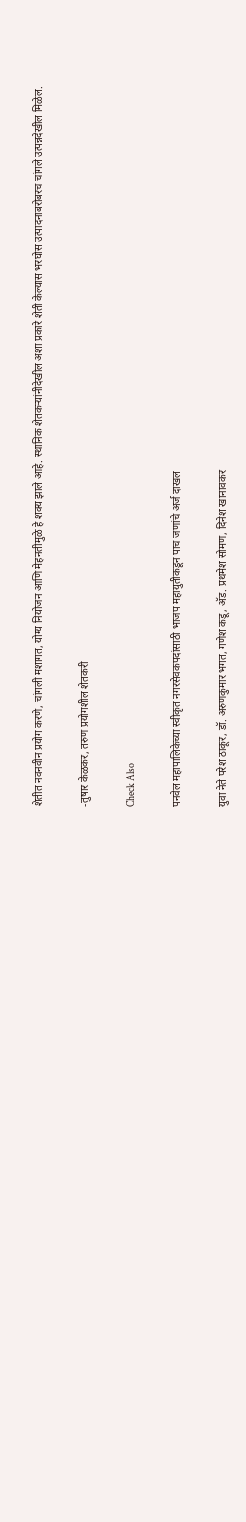शेतीत नवनवीन प्रयोग करणे, चांगली मशागत, योग्य नियोजन आणि मेहनतीमुळे हे शक्य झाले आहे. स्थानिक शेतकर्‍यांनीदेखील अशा प्रकारे शेती केल्यास भरघोस उत्पादनाबरोबरच चांगले उत्पन्नदेखील मिळेल.

-तुषार केळकर, तरुण प्रयोगशील शेतकरी

Check Also

पनवेल महापालिकेच्या स्वीकृत नगरसेवकपदांसाठी भाजप महायुतीकडून पाच जणांचे अर्ज दाखल

युवा नेते परेश ठाकूर, डॉ. अरुणकुमार भगत, गणेश कडू, अ‍ॅड. प्रथमेश सोमण, दिनेश खानावकर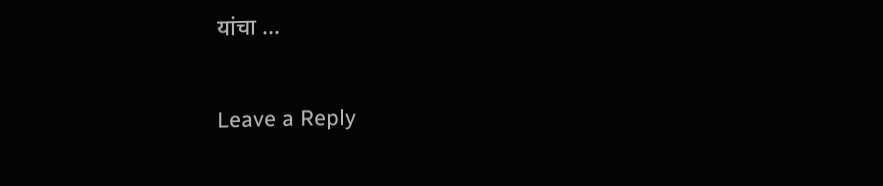यांचा …

Leave a Reply